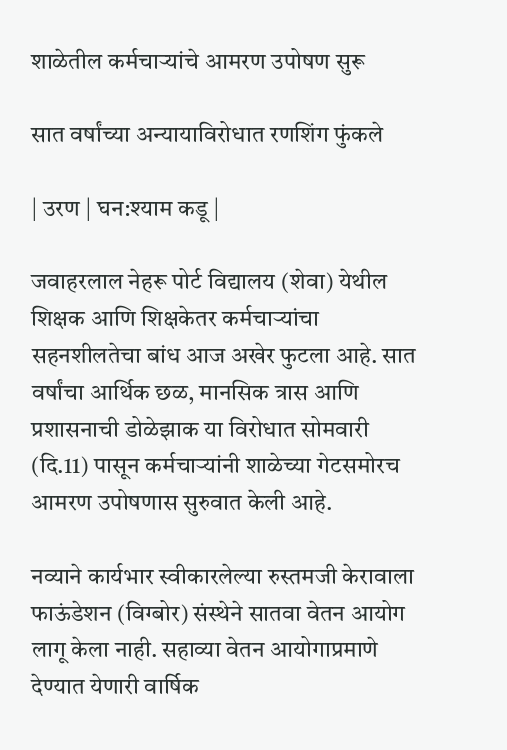शाळेतील कर्मचाऱ्यांचे आमरण उपोषण सुरू

सात वर्षांच्या अन्यायाविरोधात रणशिंग फुंकले

| उरण | घन:श्याम कडू |

जवाहरलाल नेहरू पोर्ट विद्यालय (शेवा) येथील शिक्षक आणि शिक्षकेतर कर्मचाऱ्यांचा सहनशीलतेचा बांध आज अखेर फुटला आहे. सात वर्षांचा आर्थिक छळ, मानसिक त्रास आणि प्रशासनाची डोळेझाक या विरोधात सोमवारी (दि.11) पासून कर्मचाऱ्यांनी शाळेच्या गेटसमोरच आमरण उपोषणास सुरुवात केली आहे.

नव्याने कार्यभार स्वीकारलेल्या रुस्तमजी केरावाला फाऊंडेशन (विग्बोर) संस्थेने सातवा वेतन आयोग लागू केला नाही. सहाव्या वेतन आयोगाप्रमाणे देण्यात येणारी वार्षिक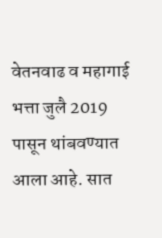वेतनवाढ व महागाई भत्ता जुलै 2019 पासून थांबवण्यात आला आहे. सात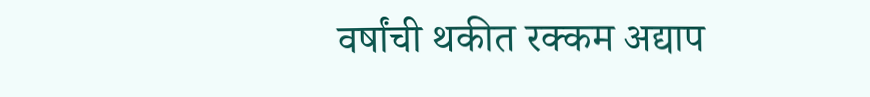वर्षांची थकीत रक्कम अद्याप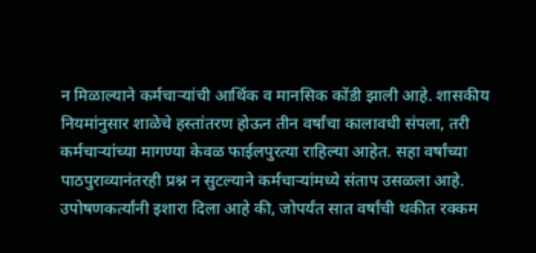न मिळाल्याने कर्मचाऱ्यांची आर्थिक व मानसिक कोंडी झाली आहे. शासकीय नियमांनुसार शाळेचे हस्तांतरण होऊन तीन वर्षांचा कालावधी संपला, तरी कर्मचाऱ्यांच्या मागण्या केवळ फाईलपुरत्या राहिल्या आहेत. सहा वर्षांच्या पाठपुराव्यानंतरही प्रश्न न सुटल्याने कर्मचाऱ्यांमध्ये संताप उसळला आहे. उपोषणकर्त्यांनी इशारा दिला आहे की, जोपर्यंत सात वर्षांची थकीत रक्कम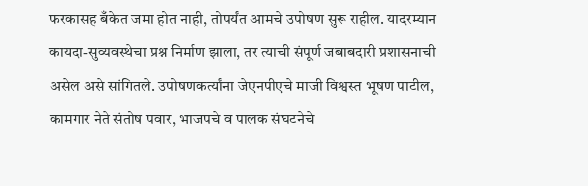फरकासह बँकेत जमा होत नाही, तोपर्यंत आमचे उपोषण सुरू राहील. यादरम्यान कायदा-सुव्यवस्थेचा प्रश्न निर्माण झाला, तर त्याची संपूर्ण जबाबदारी प्रशासनाची असेल असे सांगितले. उपोषणकर्त्यांना जेएनपीएचे माजी विश्वस्त भूषण पाटील, कामगार नेते संतोष पवार, भाजपचे व पालक संघटनेचे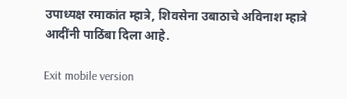उपाध्यक्ष रमाकांत म्हात्रे, शिवसेना उबाठाचे अविनाश म्हात्रे आदींनी पाठिंबा दिला आहे.

Exit mobile version